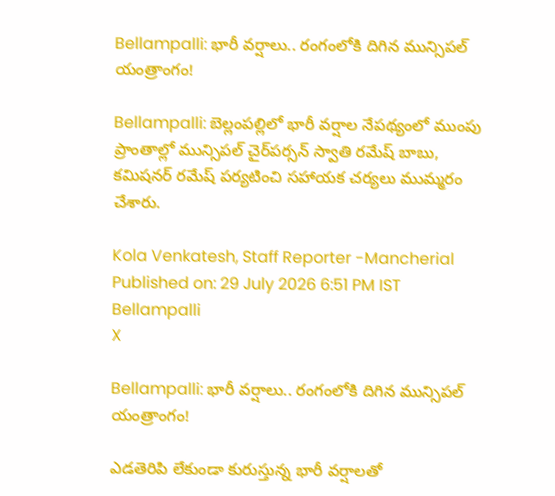Bellampalli: భారీ వర్షాలు.. రంగంలోకి దిగిన మున్సిపల్ యంత్రాంగం!

Bellampalli: బెల్లంపల్లిలో భారీ వర్షాల నేపథ్యంలో ముంపు ప్రాంతాల్లో మున్సిపల్ చైర్‌పర్సన్ స్వాతి రమేష్ బాబు, కమిషనర్ రమేష్ పర్యటించి సహాయక చర్యలు ముమ్మరం చేశారు.

Kola Venkatesh, Staff Reporter -Mancherial
Published on: 29 July 2026 6:51 PM IST
Bellampalli
X

Bellampalli: భారీ వర్షాలు.. రంగంలోకి దిగిన మున్సిపల్ యంత్రాంగం!

ఎడతెరిపి లేకుండా కురుస్తున్న భారీ వర్షాలతో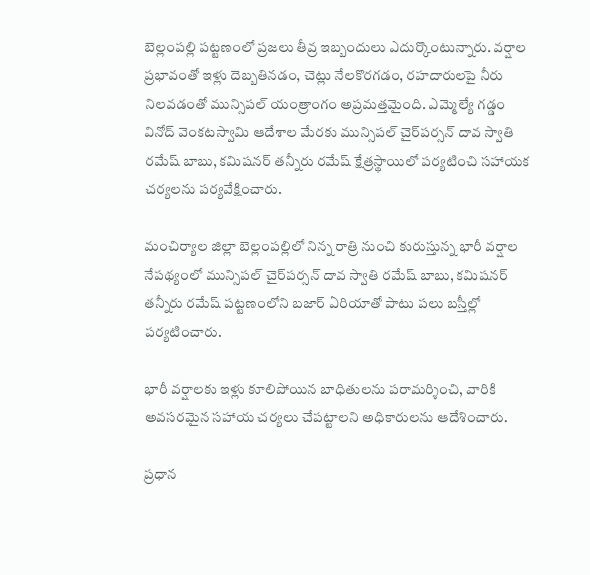బెల్లంపల్లి పట్టణంలో ప్రజలు తీవ్ర ఇబ్బందులు ఎదుర్కొంటున్నారు. వర్షాల ప్రభావంతో ఇళ్లు దెబ్బతినడం, చెట్లు నేలకొరగడం, రహదారులపై నీరు నిలవడంతో మున్సిపల్ యంత్రాంగం అప్రమత్తమైంది. ఎమ్మెల్యే గడ్డం వినోద్ వెంకటస్వామి ఆదేశాల మేరకు మున్సిపల్ చైర్‌పర్సన్ దావ స్వాతి రమేష్ బాబు, కమిషనర్ తన్నీరు రమేష్ క్షేత్రస్థాయిలో పర్యటించి సహాయక చర్యలను పర్యవేక్షించారు.

మంచిర్యాల జిల్లా బెల్లంపల్లిలో నిన్న రాత్రి నుంచి కురుస్తున్న భారీ వర్షాల నేపథ్యంలో మున్సిపల్ చైర్‌పర్సన్ దావ స్వాతి రమేష్ బాబు, కమిషనర్ తన్నీరు రమేష్ పట్టణంలోని బజార్ ఏరియాతో పాటు పలు బస్తీల్లో పర్యటించారు.

భారీ వర్షాలకు ఇళ్లు కూలిపోయిన బాధితులను పరామర్శించి, వారికి అవసరమైన సహాయ చర్యలు చేపట్టాలని అధికారులను ఆదేశించారు.

ప్రధాన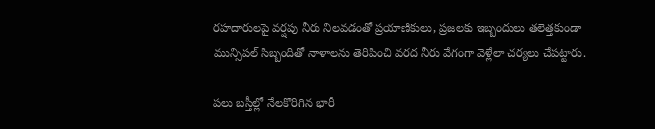రహదారులపై వర్షపు నీరు నిలవడంతో ప్రయాణికులు, ప్రజలకు ఇబ్బందులు తలెత్తకుండా మున్సిపల్ సిబ్బందితో నాళాలను తెరిపించి వరద నీరు వేగంగా వెళ్లేలా చర్యలు చేపట్టారు.

పలు బస్తీల్లో నేలకొరిగిన భారీ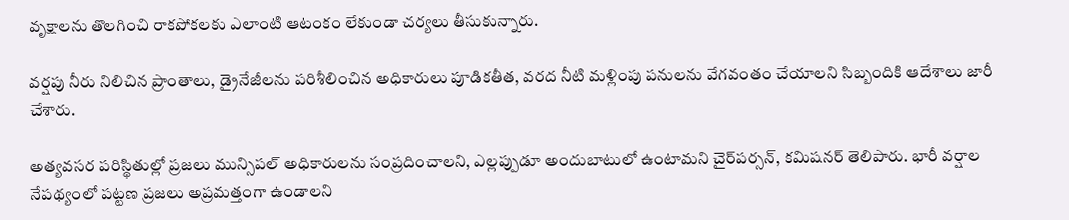వృక్షాలను తొలగించి రాకపోకలకు ఎలాంటి ఆటంకం లేకుండా చర్యలు తీసుకున్నారు.

వర్షపు నీరు నిలిచిన ప్రాంతాలు, డ్రైనేజీలను పరిశీలించిన అధికారులు పూడికతీత, వరద నీటి మళ్లింపు పనులను వేగవంతం చేయాలని సిబ్బందికి ఆదేశాలు జారీ చేశారు.

అత్యవసర పరిస్థితుల్లో ప్రజలు మున్సిపల్ అధికారులను సంప్రదించాలని, ఎల్లప్పుడూ అందుబాటులో ఉంటామని చైర్‌పర్సన్, కమిషనర్ తెలిపారు. భారీ వర్షాల నేపథ్యంలో పట్టణ ప్రజలు అప్రమత్తంగా ఉండాలని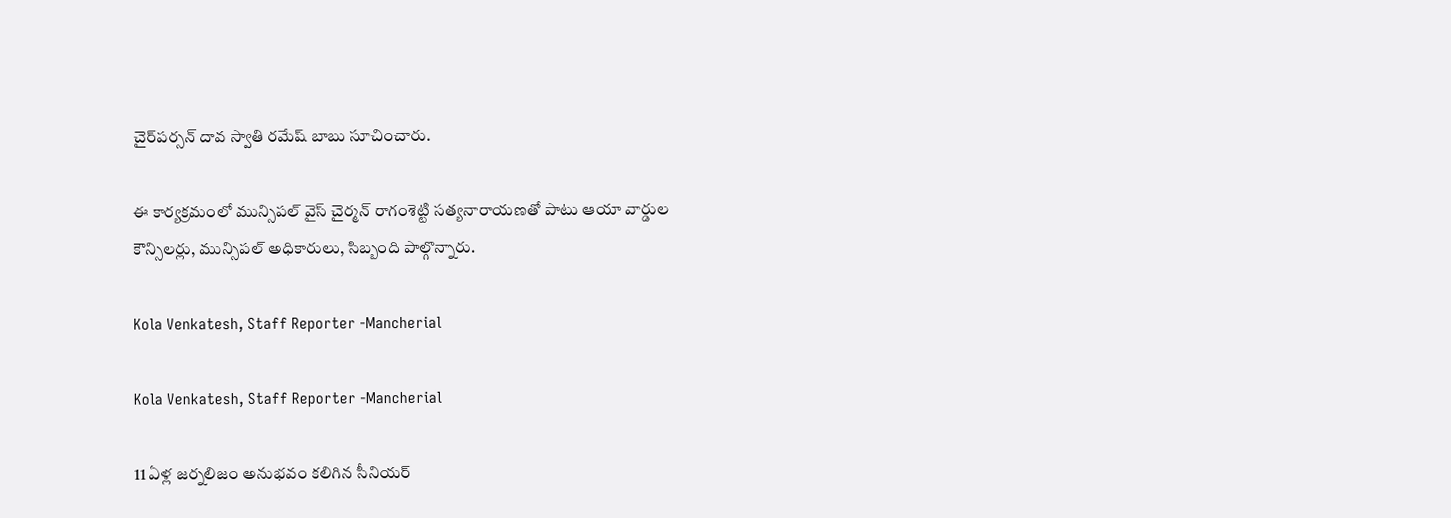చైర్‌పర్సన్ దావ స్వాతి రమేష్ బాబు సూచించారు.

ఈ కార్యక్రమంలో మున్సిపల్ వైస్ చైర్మన్ రాగంశెట్టి సత్యనారాయణతో పాటు ఆయా వార్డుల కౌన్సిలర్లు, మున్సిపల్ అధికారులు, సిబ్బంది పాల్గొన్నారు.

Kola Venkatesh, Staff Reporter -Mancherial

Kola Venkatesh, Staff Reporter -Mancherial

11 ఏళ్ల జర్నలిజం అనుభవం కలిగిన సీనియర్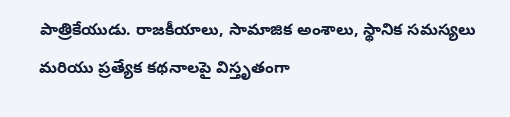పాత్రికేయుడు. రాజకీయాలు, సామాజిక అంశాలు, స్థానిక సమస్యలు మరియు ప్రత్యేక కథనాలపై విస్తృతంగా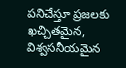పనిచేస్తూ ప్రజలకు ఖచ్చితమైన, విశ్వసనీయమైన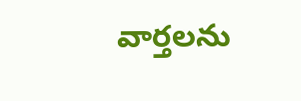వార్తలను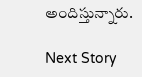అందిస్తున్నారు.

Next Story